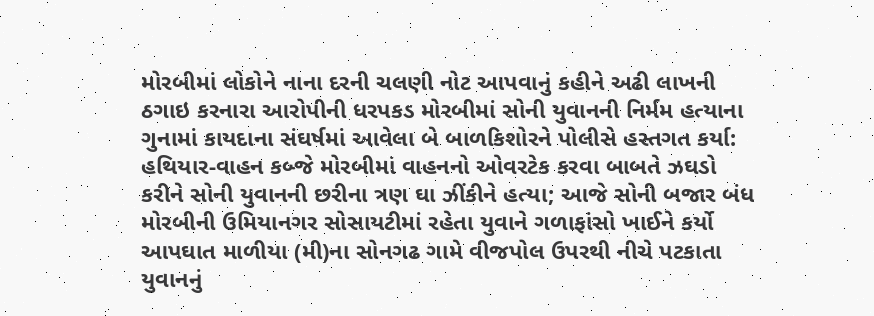મોરબીમાં લોકોને નાના દરની ચલણી નોટ આપવાનું કહીને અઢી લાખની ઠગાઇ કરનારા આરોપીની ધરપકડ મોરબીમાં સોની યુવાનની નિર્મમ હત્યાના ગુનામાં કાયદાના સંઘર્ષમાં આવેલા બે બાળકિશોરને પોલીસે હસ્તગત કર્યા: હથિયાર-વાહન કબ્જે મોરબીમાં વાહનનો ઓવરટેક કરવા બાબતે ઝઘડો કરીને સોની યુવાનની છરીના ત્રણ ઘા ઝીંકીને હત્યા; આજે સોની બજાર બંધ મોરબીની ઉમિયાનગર સોસાયટીમાં રહેતા યુવાને ગળાફાંસો ખાઈને કર્યો આપઘાત માળીયા (મી)ના સોનગઢ ગામે વીજપોલ ઉપરથી નીચે પટકાતા યુવાનનું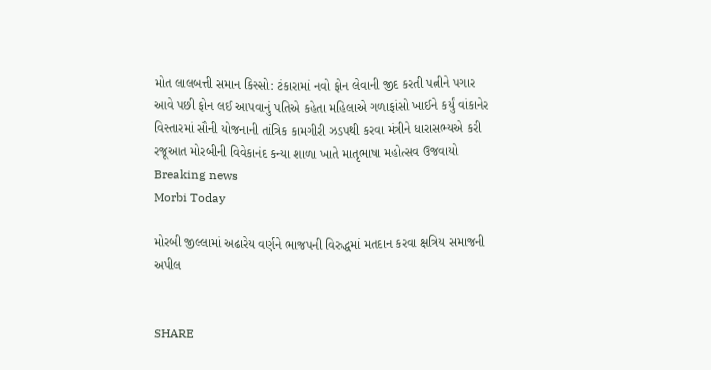મોત લાલબત્તી સમાન કિસ્સો: ટંકારામાં નવો ફોન લેવાની જીદ કરતી પત્નીને પગાર આવે પછી ફોન લઈ આપવાનું પતિએ કહેતા મહિલાએ ગળાફાંસો ખાઈને કર્યું વાંકાનેર વિસ્તારમાં સૌની યોજનાની તાંત્રિક કામગીરી ઝડપથી કરવા મંત્રીને ધારાસભ્યએ કરી રજૂઆત મોરબીની વિવેકાનંદ કન્યા શાળા ખાતે માતૃભાષા મહોત્સવ ઉજવાયો
Breaking news
Morbi Today

મોરબી જીલ્લામાં અઢારેય વર્ણને ભાજપની વિરુદ્ધમાં મતદાન કરવા ક્ષત્રિય સમાજની અપીલ


SHARE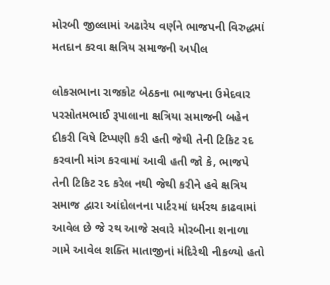મોરબી જીલ્લામાં અઢારેય વર્ણને ભાજપની વિરુદ્ધમાં મતદાન કરવા ક્ષત્રિય સમાજની અપીલ

લોકસભાના રાજકોટ બેઠકના ભાજપના ઉમેદવાર પરસોતમભાઈ રૂપાલાના ક્ષત્રિયા સમાજની બહેન દીકરી વિષે ટિપ્પણી કરી હતી જેથી તેની ટિકિટ રદ કરવાની માંગ કરવામાં આવી હતી જો કે, ભાજપે તેની ટિકિટ રદ કરેલ નથી જેથી કરીને હવે ક્ષત્રિય સમાજ દ્વારા આંદોલનના પાર્ટ૨માં ધર્મરથ કાઢવામાં આવેલ છે જે રથ આજે સવારે મોરબીના શનાળા ગામે આવેલ શક્તિ માતાજીનાં મંદિરેથી નીકળ્યો હતો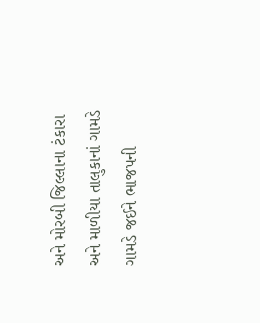અને મોરબી જિલ્લાના ટંકારા અને માળીયા તાલુકાનાં ગામડે ગામડે જઈને ભાજપની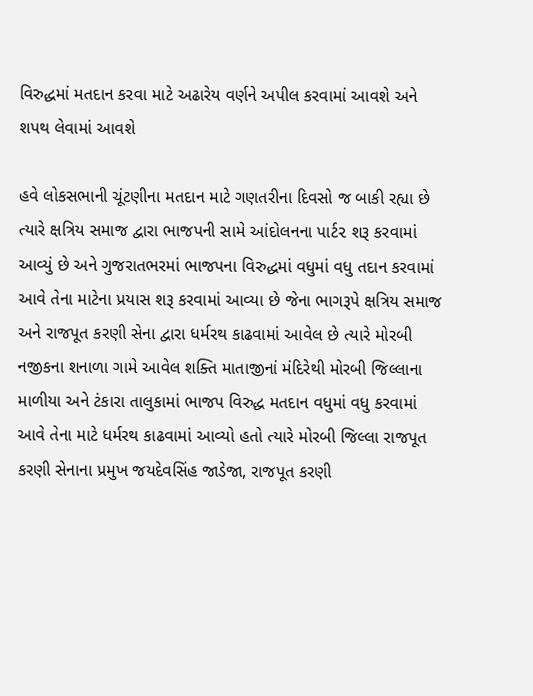વિરુદ્ધમાં મતદાન કરવા માટે અઢારેય વર્ણને અપીલ કરવામાં આવશે અને શપથ લેવામાં આવશે

હવે લોકસભાની ચૂંટણીના મતદાન માટે ગણતરીના દિવસો જ બાકી રહ્યા છે ત્યારે ક્ષત્રિય સમાજ દ્વારા ભાજપની સામે આંદોલનના પાર્ટ૨ શરૂ કરવામાં આવ્યું છે અને ગુજરાતભરમાં ભાજપના વિરુદ્ધમાં વધુમાં વધુ તદાન કરવામાં આવે તેના માટેના પ્રયાસ શરૂ કરવામાં આવ્યા છે જેના ભાગરૂપે ક્ષત્રિય સમાજ અને રાજપૂત કરણી સેના દ્વારા ધર્મરથ કાઢવામાં આવેલ છે ત્યારે મોરબી નજીકના શનાળા ગામે આવેલ શક્તિ માતાજીનાં મંદિરેથી મોરબી જિલ્લાના માળીયા અને ટંકારા તાલુકામાં ભાજપ વિરુદ્ધ મતદાન વધુમાં વધુ કરવામાં આવે તેના માટે ધર્મરથ કાઢવામાં આવ્યો હતો ત્યારે મોરબી જિલ્લા રાજપૂત કરણી સેનાના પ્રમુખ જયદેવસિંહ જાડેજા, રાજપૂત કરણી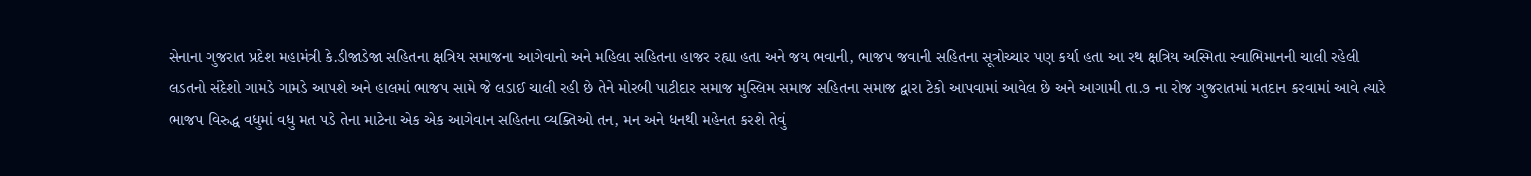સેનાના ગુજરાત પ્રદેશ મહામંત્રી કે.ડીજાડેજા સહિતના ક્ષત્રિય સમાજના આગેવાનો અને મહિલા સહિતના હાજર રહ્યા હતા અને જય ભવાની, ભાજપ જવાની સહિતના સૂત્રોચ્ચાર પણ કર્યા હતા આ રથ ક્ષત્રિય અસ્મિતા સ્વાભિમાનની ચાલી રહેલી લડતનો સંદેશો ગામડે ગામડે આપશે અને હાલમાં ભાજપ સામે જે લડાઈ ચાલી રહી છે તેને મોરબી પાટીદાર સમાજ મુસ્લિમ સમાજ સહિતના સમાજ દ્વારા ટેકો આપવામાં આવેલ છે અને આગામી તા.૭ ના રોજ ગુજરાતમાં મતદાન કરવામાં આવે ત્યારે ભાજપ વિરુદ્ધ વધુમાં વધુ મત પડે તેના માટેના એક એક આગેવાન સહિતના વ્યક્તિઓ તન, મન અને ધનથી મહેનત કરશે તેવું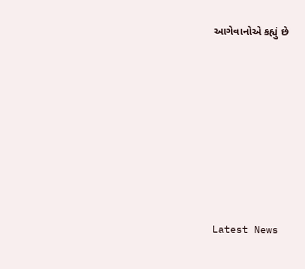આગેવાનોએ કહ્યું છે








Latest News